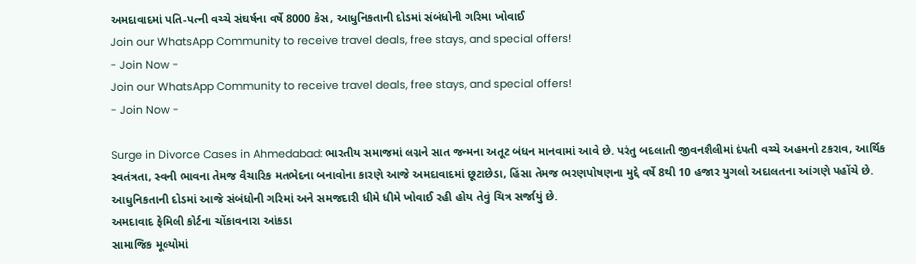અમદાવાદમાં પતિ-પત્ની વચ્ચે સંઘર્ષના વર્ષે 8000 કેસ, આધુનિકતાની દોડમાં સંબંધોની ગરિમા ખોવાઈ
Join our WhatsApp Community to receive travel deals, free stays, and special offers!
- Join Now -
Join our WhatsApp Community to receive travel deals, free stays, and special offers!
- Join Now -

Surge in Divorce Cases in Ahmedabad: ભારતીય સમાજમાં લગ્નને સાત જન્મના અતૂટ બંધન માનવામાં આવે છે. પરંતુ બદલાતી જીવનશૈલીમાં દંપતી વચ્ચે અહમનો ટકરાવ, આર્થિક સ્વતંત્રતા, સ્વની ભાવના તેમજ વૈચારિક મતભેદના બનાવોના કારણે આજે અમદાવાદમાં છૂટાછેડા, હિંસા તેમજ ભરણપોષણના મુદ્દે વર્ષે 8થી 10 હજાર યુગલો અદાલતના આંગણે પહોંચે છે. આધુનિકતાની દોડમાં આજે સંબંધોની ગરિમાં અને સમજદારી ધીમે ધીમે ખોવાઈ રહી હોય તેવું ચિત્ર સર્જાયું છે.
અમદાવાદ ફેમિલી કોર્ટના ચોંકાવનારા આંકડા
સામાજિક મૂલ્યોમાં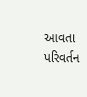આવતા પરિવર્તન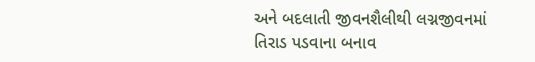અને બદલાતી જીવનશૈલીથી લગ્નજીવનમાં તિરાડ પડવાના બનાવ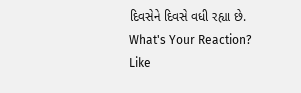દિવસેને દિવસે વધી રહ્યા છે.
What's Your Reaction?
Like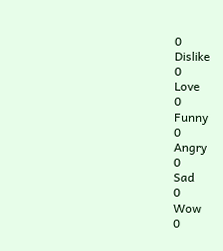0
Dislike
0
Love
0
Funny
0
Angry
0
Sad
0
Wow
0